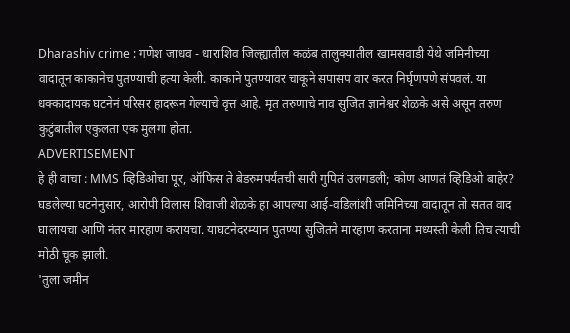Dharashiv crime : गणेश जाधव - धाराशिव जिल्ह्यातील कळंब तालुक्यातील खामसवाडी येथे जमिनीच्या वादातून काकानेच पुतण्याची हत्या केली. काकाने पुतण्यावर चाकूने सपासप वार करत निर्घृणपणे संपवलं. या धक्कादायक घटनेनं परिसर हादरून गेल्याचे वृत्त आहे. मृत तरुणाचे नाव सुजित ज्ञानेश्वर शेळके असे असून तरुण कुटुंबातील एकुलता एक मुलगा होता.
ADVERTISEMENT
हे ही वाचा : MMS व्हिडिओचा पूर, ऑफिस ते बेडरुमपर्यंतची सारी गुपितं उलगडली; कोण आणतं व्हिडिओ बाहेर?
घडलेल्या घटनेनुसार, आरोपी विलास शिवाजी शेळके हा आपल्या आई-वडिलांशी जमिनिच्या वादातून तो सतत वाद घालायचा आणि नंतर मारहाण करायचा. याघटनेदरम्यान पुतण्या सुजितने मारहाण करताना मध्यस्ती केली तिच त्याची मोठी चूक झाली.
'तुला जमीन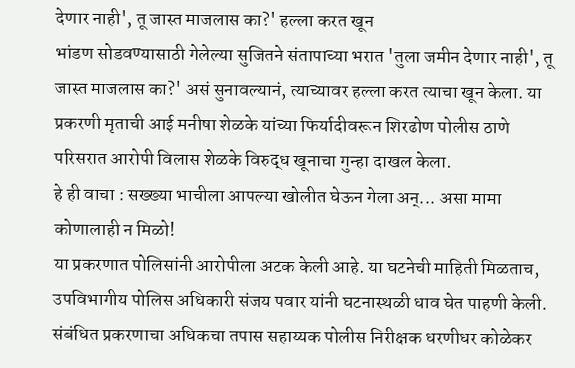देणार नाही', तू जास्त माजलास का?' हल्ला करत खून
भांडण सोडवण्यासाठी गेलेल्या सुजितने संतापाच्या भरात 'तुला जमीन देणार नाही', तू जास्त माजलास का?' असं सुनावल्यानं, त्याच्यावर हल्ला करत त्याचा खून केला. या प्रकरणी मृताची आई मनीषा शेळके यांच्या फिर्यादीवरून शिरढोण पोलीस ठाणे परिसरात आरोपी विलास शेळके विरुद्ध खूनाचा गुन्हा दाखल केला.
हे ही वाचा : सख्ख्या भाचीला आपल्या खोलीत घेऊन गेला अन्... असा मामा कोणालाही न मिळो!
या प्रकरणात पोलिसांनी आरोपीला अटक केली आहे. या घटनेची माहिती मिळताच, उपविभागीय पोलिस अधिकारी संजय पवार यांनी घटनास्थळी धाव घेत पाहणी केली. संबंधित प्रकरणाचा अधिकचा तपास सहाय्यक पोलीस निरीक्षक धरणीधर कोळेकर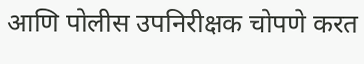आणि पोलीस उपनिरीक्षक चोपणे करत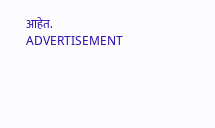आहेत.
ADVERTISEMENT